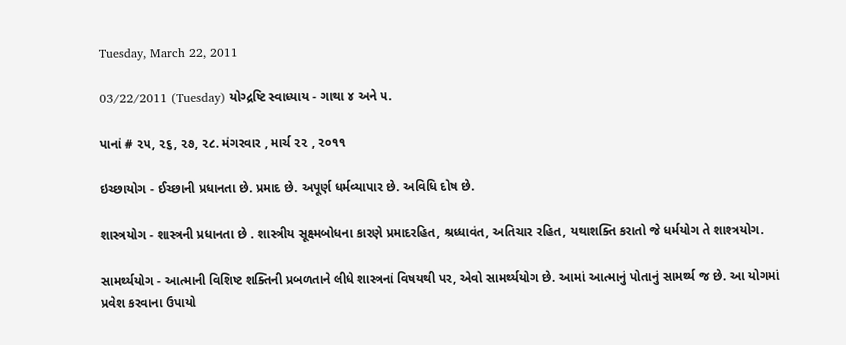Tuesday, March 22, 2011

03/22/2011 (Tuesday) યોગ્દ્રષ્ટિ સ્વાધ્યાય - ગાથા ૪ અને ૫.

પાનાં # ૨૫, ૨૬, ૨૭, ૨૮. મંગરવાર , માર્ચ ૨૨ , ૨૦૧૧

ઇચ્છાયોગ - ઈચ્છાની પ્રધાનતા છે. પ્રમાદ છે. અપૂર્ણ ધર્મવ્યાપાર છે. અવિધિ દોષ છે.

શાસ્ત્રયોગ - શાસ્ત્રની પ્રધાનતા છે . શાસ્ત્રીય સૂક્ષ્મબોધના કારણે પ્રમાદરહિત, શ્રધ્ધાવંત, અતિચાર રહિત, યથાશક્તિ કરાતો જે ધર્મયોગ તે શાશ્ત્રયોગ.

સામર્થ્યયોગ - આત્માની વિશિષ્ટ શક્તિની પ્રબળતાને લીધે શાસ્ત્રનાં વિષયથી પર, એવો સામર્થ્યયોગ છે. આમાં આત્માનું પોતાનું સામર્થ્ય જ છે. આ યોગમાં પ્રવેશ કરવાના ઉપાયો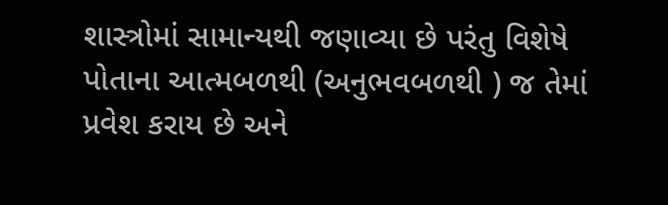શાસ્ત્રોમાં સામાન્યથી જણાવ્યા છે પરંતુ વિશેષે પોતાના આત્મબળથી (અનુભવબળથી ) જ તેમાં પ્રવેશ કરાય છે અને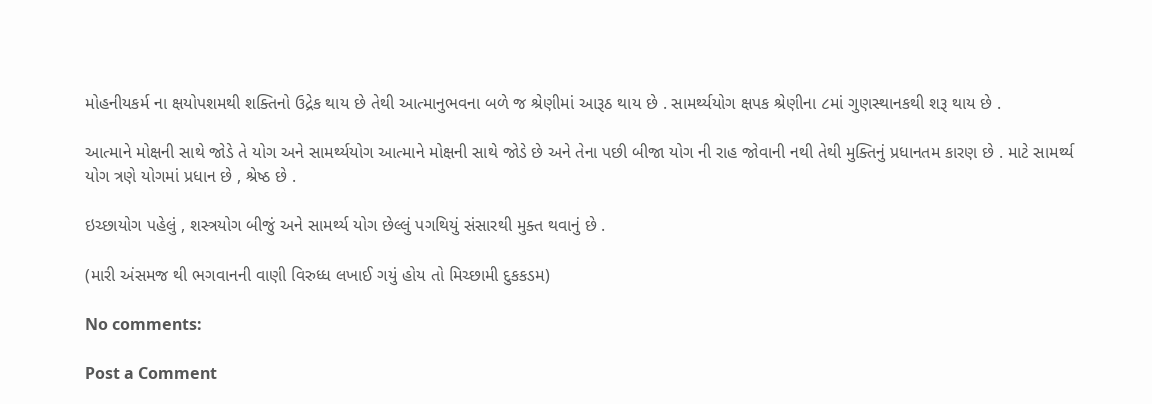મોહનીયકર્મ ના ક્ષયોપશમથી શક્તિનો ઉદ્રેક થાય છે તેથી આત્માનુભવના બળે જ શ્રેણીમાં આરૂઠ થાય છે . સામર્થ્યયોગ ક્ષપક શ્રેણીના ૮માં ગુણસ્થાનકથી શરૂ થાય છે .

આત્માને મોક્ષની સાથે જોડે તે યોગ અને સામર્થ્યયોગ આત્માને મોક્ષની સાથે જોડે છે અને તેના પછી બીજા યોગ ની રાહ જોવાની નથી તેથી મુક્તિનું પ્રધાનતમ કારણ છે . માટે સામર્થ્ય યોગ ત્રણે યોગમાં પ્રધાન છે , શ્રેષ્ઠ છે .

ઇચ્છાયોગ પહેલું , શસ્ત્રયોગ બીજું અને સામર્થ્ય યોગ છેલ્લું પગથિયું સંસારથી મુક્ત થવાનું છે .

(મારી અંસમજ થી ભગવાનની વાણી વિરુધ્ધ લખાઈ ગયું હોય તો મિચ્છામી દુકકડમ)

No comments:

Post a Comment